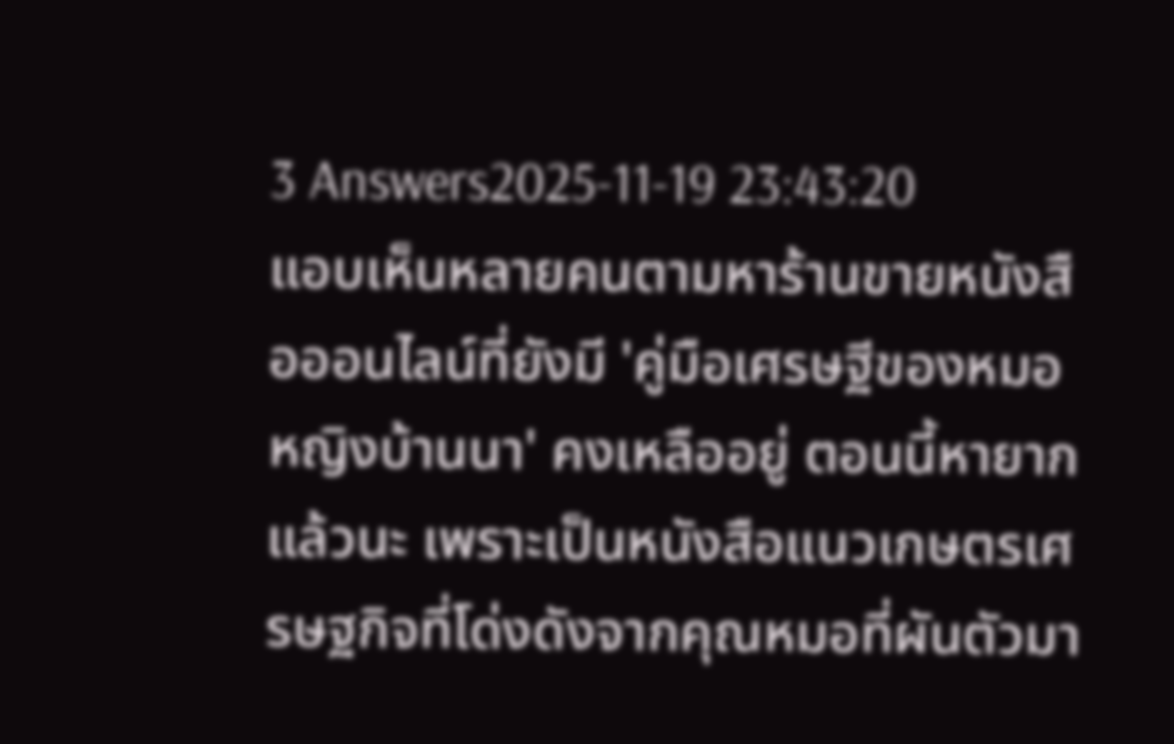3 Answers2025-11-19 23:43:20
แอบเห็นหลายคนตามหาร้านขายหนังสือออนไลน์ที่ยังมี 'คู่มือเศรษฐีของหมอหญิงบ้านนา' คงเหลืออยู่ ตอนนี้หายากแล้วนะ เพราะเป็นหนังสือแนวเกษตรเศรษฐกิจที่โด่งดังจากคุณหมอที่ผันตัวมา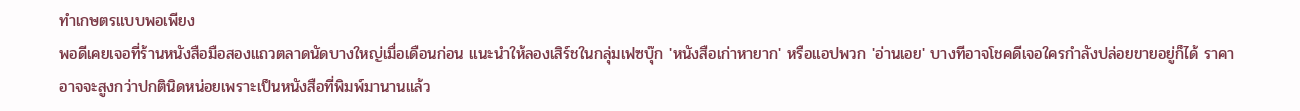ทำเกษตรแบบพอเพียง
พอดีเคยเจอที่ร้านหนังสือมือสองแถวตลาดนัดบางใหญ่เมื่อเดือนก่อน แนะนำให้ลองเสิร์ชในกลุ่มเฟซบุ๊ก 'หนังสือเก่าหายาก' หรือแอปพวก 'อ่านเอย' บางทีอาจโชคดีเจอใครกำลังปล่อยขายอยู่ก็ได้ ราคาอาจจะสูงกว่าปกตินิดหน่อยเพราะเป็นหนังสือที่พิมพ์มานานแล้ว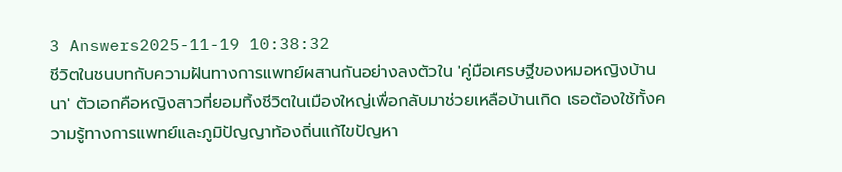3 Answers2025-11-19 10:38:32
ชีวิตในชนบทกับความฝันทางการแพทย์ผสานกันอย่างลงตัวใน 'คู่มือเศรษฐีของหมอหญิงบ้านนา' ตัวเอกคือหญิงสาวที่ยอมทิ้งชีวิตในเมืองใหญ่เพื่อกลับมาช่วยเหลือบ้านเกิด เธอต้องใช้ทั้งความรู้ทางการแพทย์และภูมิปัญญาท้องถิ่นแก้ไขปัญหา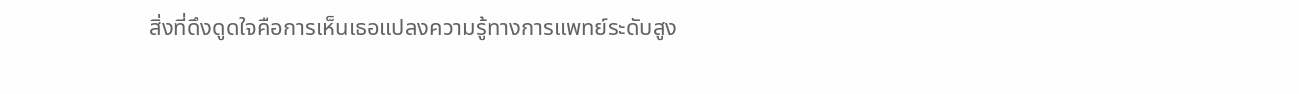สิ่งที่ดึงดูดใจคือการเห็นเธอแปลงความรู้ทางการแพทย์ระดับสูง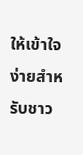ให้เข้าใจง่ายสำหรับชาว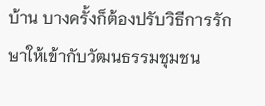บ้าน บางครั้งก็ต้องปรับวิธีการรักษาให้เข้ากับวัฒนธรรมชุมชน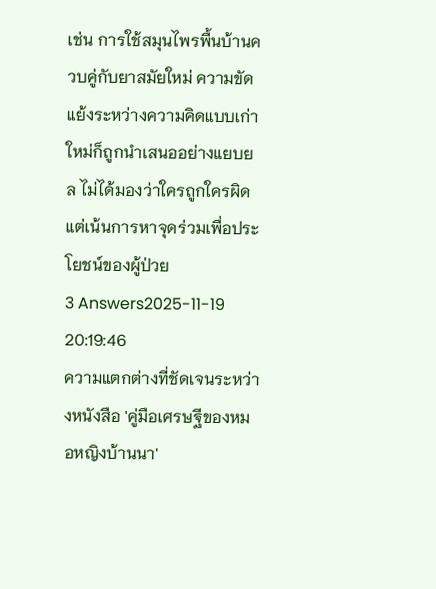เช่น การใช้สมุนไพรพื้นบ้านควบคู่กับยาสมัยใหม่ ความขัดแย้งระหว่างความคิดแบบเก่าใหม่ก็ถูกนำเสนออย่างแยบยล ไม่ได้มองว่าใครถูกใครผิด แต่เน้นการหาจุดร่วมเพื่อประโยชน์ของผู้ป่วย
3 Answers2025-11-19 20:19:46
ความแตกต่างที่ชัดเจนระหว่างหนังสือ 'คู่มือเศรษฐีของหมอหญิงบ้านนา'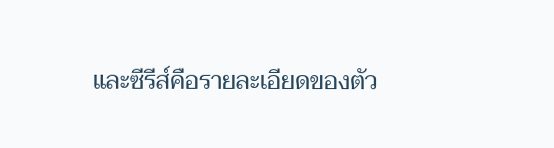และซีรีส์คือรายละเอียดของตัว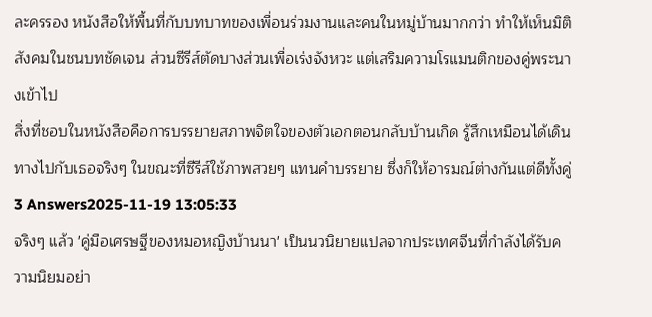ละครรอง หนังสือให้พื้นที่กับบทบาทของเพื่อนร่วมงานและคนในหมู่บ้านมากกว่า ทำให้เห็นมิติสังคมในชนบทชัดเจน ส่วนซีรีส์ตัดบางส่วนเพื่อเร่งจังหวะ แต่เสริมความโรแมนติกของคู่พระนางเข้าไป
สิ่งที่ชอบในหนังสือคือการบรรยายสภาพจิตใจของตัวเอกตอนกลับบ้านเกิด รู้สึกเหมือนได้เดินทางไปกับเธอจริงๆ ในขณะที่ซีรีส์ใช้ภาพสวยๆ แทนคำบรรยาย ซึ่งก็ให้อารมณ์ต่างกันแต่ดีทั้งคู่
3 Answers2025-11-19 13:05:33
จริงๆ แล้ว 'คู่มือเศรษฐีของหมอหญิงบ้านนา' เป็นนวนิยายแปลจากประเทศจีนที่กำลังได้รับความนิยมอย่า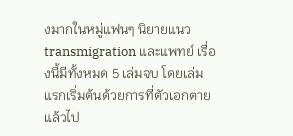งมากในหมู่แฟนๆ นิยายแนว transmigration และแพทย์ เรื่องนี้มีทั้งหมด 5 เล่มจบ โดยเล่มแรกเริ่มต้นด้วยการที่ตัวเอกตายแล้วไป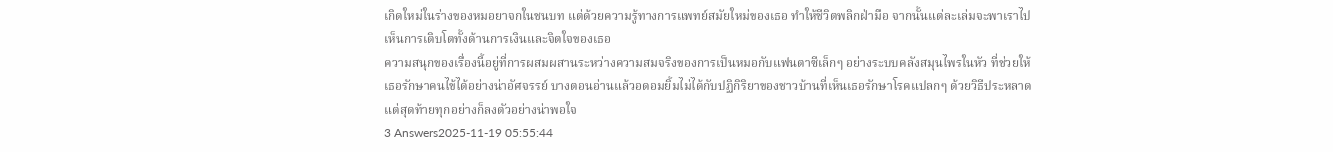เกิดใหม่ในร่างของหมอยาจกในชนบท แต่ด้วยความรู้ทางการแพทย์สมัยใหม่ของเธอ ทำให้ชีวิตพลิกฝ่ามือ จากนั้นแต่ละเล่มจะพาเราไปเห็นการเติบโตทั้งด้านการเงินและจิตใจของเธอ
ความสนุกของเรื่องนี้อยู่ที่การผสมผสานระหว่างความสมจริงของการเป็นหมอกับแฟนตาซีเล็กๆ อย่างระบบคลังสมุนไพรในหัว ที่ช่วยให้เธอรักษาคนไข้ได้อย่างน่าอัศจรรย์ บางตอนอ่านแล้วอดอมยิ้มไม่ได้กับปฏิกิริยาของชาวบ้านที่เห็นเธอรักษาโรคแปลกๆ ด้วยวิธีประหลาด แต่สุดท้ายทุกอย่างก็ลงตัวอย่างน่าพอใจ
3 Answers2025-11-19 05:55:44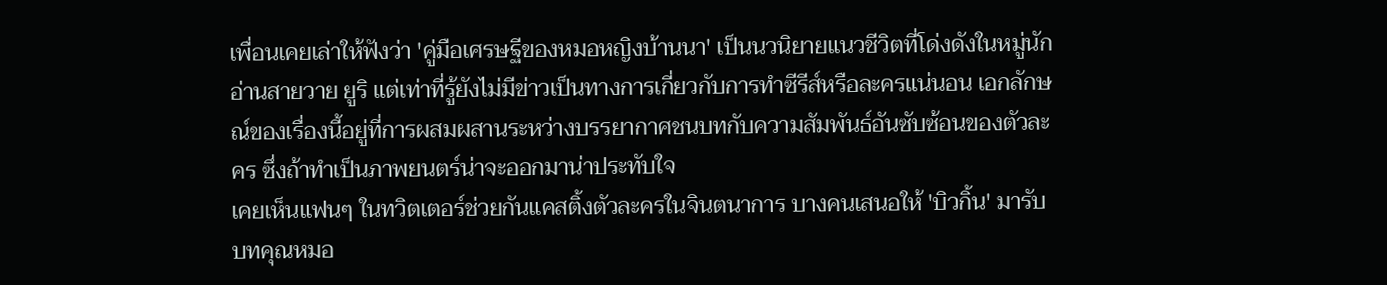เพื่อนเคยเล่าให้ฟังว่า 'คู่มือเศรษฐีของหมอหญิงบ้านนา' เป็นนวนิยายแนวชีวิตที่โด่งดังในหมู่นักอ่านสายวาย ยูริ แต่เท่าที่รู้ยังไม่มีข่าวเป็นทางการเกี่ยวกับการทำซีรีส์หรือละครแน่นอน เอกลักษณ์ของเรื่องนี้อยู่ที่การผสมผสานระหว่างบรรยากาศชนบทกับความสัมพันธ์อันซับซ้อนของตัวละคร ซึ่งถ้าทำเป็นภาพยนตร์น่าจะออกมาน่าประทับใจ
เคยเห็นแฟนๆ ในทวิตเตอร์ช่วยกันแคสติ้งตัวละครในจินตนาการ บางคนเสนอให้ 'บิวกิ้น' มารับบทคุณหมอ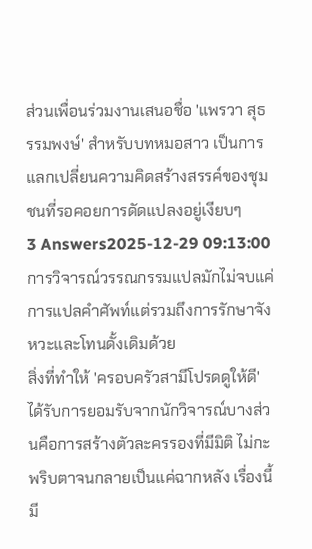ส่วนเพื่อนร่วมงานเสนอชื่อ 'แพรวา สุธรรมพงษ์' สำหรับบทหมอสาว เป็นการแลกเปลี่ยนความคิดสร้างสรรค์ของชุมชนที่รอคอยการดัดแปลงอยู่เงียบๆ
3 Answers2025-12-29 09:13:00
การวิจารณ์วรรณกรรมแปลมักไม่จบแค่การแปลคำศัพท์แต่รวมถึงการรักษาจังหวะและโทนดั้งเดิมด้วย
สิ่งที่ทำให้ 'ครอบครัวสามีโปรดดูให้ดี' ได้รับการยอมรับจากนักวิจารณ์บางส่วนคือการสร้างตัวละครรองที่มีมิติ ไม่กะพริบตาจนกลายเป็นแค่ฉากหลัง เรื่องนี้มี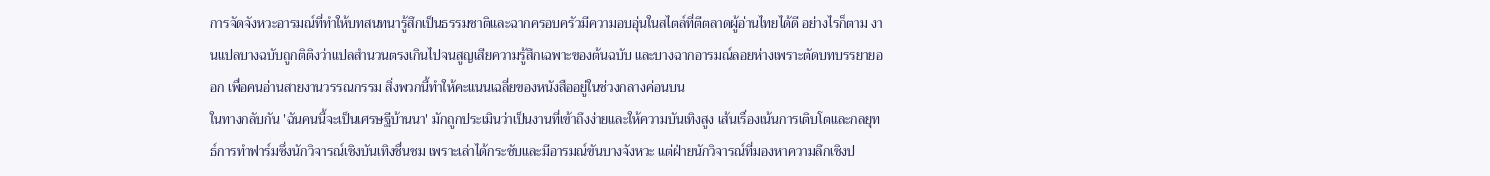การจัดจังหวะอารมณ์ที่ทำให้บทสนทนารู้สึกเป็นธรรมชาติและฉากครอบครัวมีความอบอุ่นในสไตล์ที่ตีตลาดผู้อ่านไทยได้ดี อย่างไรก็ตาม งานแปลบางฉบับถูกติติงว่าแปลสำนวนตรงเกินไปจนสูญเสียความรู้สึกเฉพาะของต้นฉบับ และบางฉากอารมณ์ลอยห่างเพราะตัดบทบรรยายออก เพื่อคนอ่านสายงานวรรณกรรม สิ่งพวกนี้ทำให้คะแนนเฉลี่ยของหนังสืออยู่ในช่วงกลางค่อนบน
ในทางกลับกัน 'ฉันคนนี้จะเป็นเศรษฐีบ้านนา' มักถูกประเมินว่าเป็นงานที่เข้าถึงง่ายและให้ความบันเทิงสูง เส้นเรื่องเน้นการเติบโตและกลยุทธ์การทำฟาร์มซึ่งนักวิจารณ์เชิงบันเทิงชื่นชม เพราะเล่าได้กระชับและมีอารมณ์ขันบางจังหวะ แต่ฝ่ายนักวิจารณ์ที่มองหาความลึกเชิงป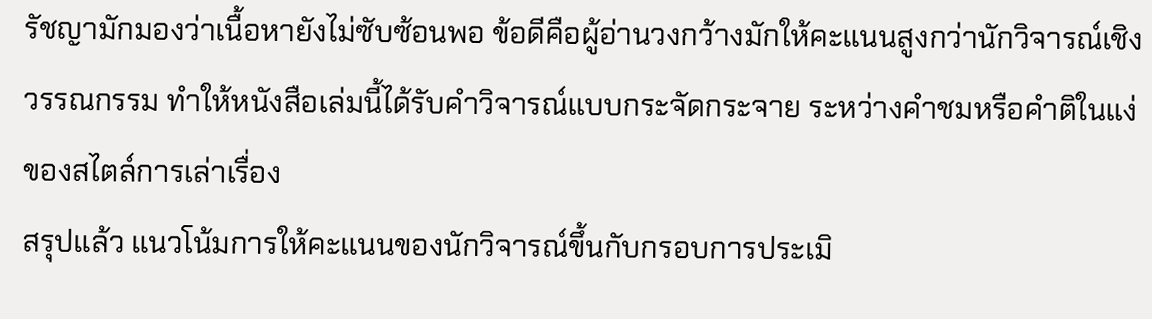รัชญามักมองว่าเนื้อหายังไม่ซับซ้อนพอ ข้อดีคือผู้อ่านวงกว้างมักให้คะแนนสูงกว่านักวิจารณ์เชิงวรรณกรรม ทำให้หนังสือเล่มนี้ได้รับคำวิจารณ์แบบกระจัดกระจาย ระหว่างคำชมหรือคำติในแง่ของสไตล์การเล่าเรื่อง
สรุปแล้ว แนวโน้มการให้คะแนนของนักวิจารณ์ขึ้นกับกรอบการประเมิ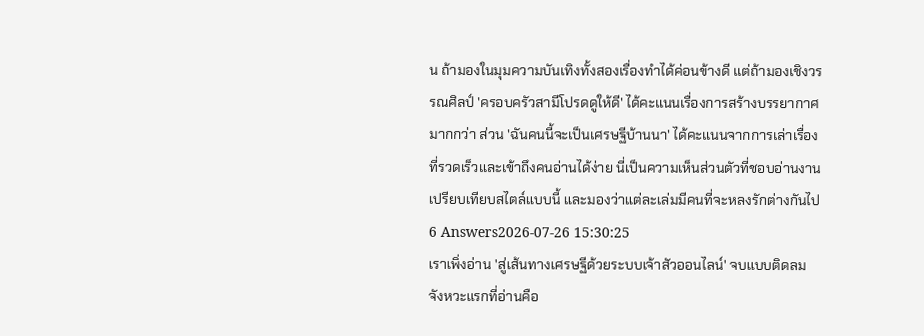น ถ้ามองในมุมความบันเทิงทั้งสองเรื่องทำได้ค่อนข้างดี แต่ถ้ามองเชิงวรรณศิลป์ 'ครอบครัวสามีโปรดดูให้ดี' ได้คะแนนเรื่องการสร้างบรรยากาศมากกว่า ส่วน 'ฉันคนนี้จะเป็นเศรษฐีบ้านนา' ได้คะแนนจากการเล่าเรื่องที่รวดเร็วและเข้าถึงคนอ่านได้ง่าย นี่เป็นความเห็นส่วนตัวที่ชอบอ่านงานเปรียบเทียบสไตล์แบบนี้ และมองว่าแต่ละเล่มมีคนที่จะหลงรักต่างกันไป
6 Answers2026-07-26 15:30:25
เราเพิ่งอ่าน 'สู่เส้นทางเศรษฐีด้วยระบบเจ้าสัวออนไลน์' จบแบบติดลม จังหวะแรกที่อ่านคือ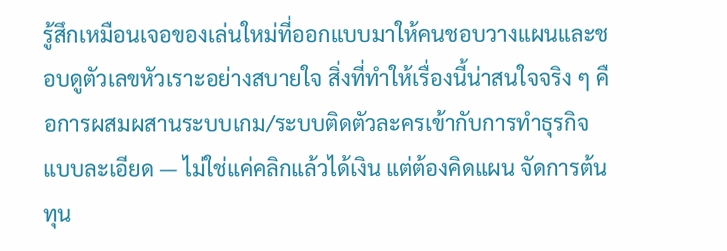รู้สึกเหมือนเจอของเล่นใหม่ที่ออกแบบมาให้คนชอบวางแผนและชอบดูตัวเลขหัวเราะอย่างสบายใจ สิ่งที่ทำให้เรื่องนี้น่าสนใจจริง ๆ คือการผสมผสานระบบเกม/ระบบติดตัวละครเข้ากับการทำธุรกิจแบบละเอียด — ไม่ใช่แค่คลิกแล้วได้เงิน แต่ต้องคิดแผน จัดการต้นทุน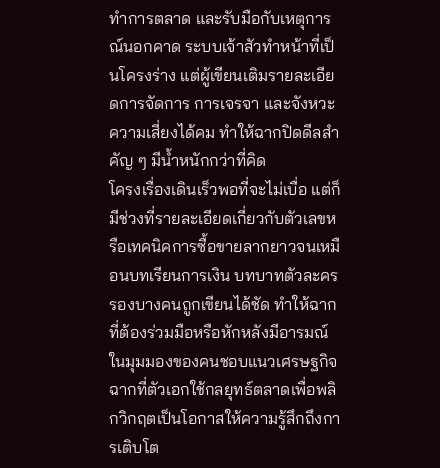ทำการตลาด และรับมือกับเหตุการณ์นอกคาด ระบบเจ้าสัวทำหน้าที่เป็นโครงร่าง แต่ผู้เขียนเติมรายละเอียดการจัดการ การเจรจา และจังหวะความเสี่ยงได้คม ทำให้ฉากปิดดีลสำคัญ ๆ มีน้ำหนักกว่าที่คิด
โครงเรื่องเดินเร็วพอที่จะไม่เบื่อ แต่ก็มีช่วงที่รายละเอียดเกี่ยวกับตัวเลขหรือเทคนิคการซื้อขายลากยาวจนเหมือนบทเรียนการเงิน บทบาทตัวละครรองบางคนถูกเขียนได้ชัด ทำให้ฉากที่ต้องร่วมมือหรือหักหลังมีอารมณ์ ในมุมมองของคนชอบแนวเศรษฐกิจ ฉากที่ตัวเอกใช้กลยุทธ์ตลาดเพื่อพลิกวิกฤตเป็นโอกาสให้ความรู้สึกถึงการเติบโต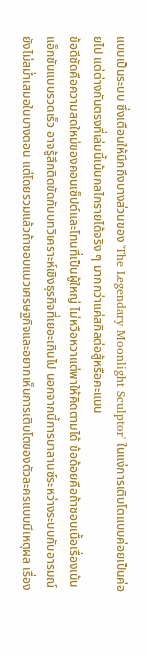แบบเป็นระบบ ซึ่งเตือนให้นึกถึงบางส่วนของ 'The Legendary Moonlight Sculptor' ในแง่การเติบโตแบบค่อยเป็นค่อยไป แต่ต่างกันตรงที่เล่มนี้เน้นกลไกรายได้จริง ๆ มากกว่าแค่สกิลต่อสู้หรือคะแนน
ข้อดีชัดคือความสดใหม่ของคอนเซ็ปต์และโทนที่เป็นผู้ใหญ่ ไม่หวือหวาแต่พาให้คิดตามได้ ข้อด้อยคือถ้าชอบเนื้อเรื่องเน้นแอ็กชันแบบรวดเร็ว อาจรู้สึกติดขัดกับบทวิเคราะห์เชิงธุรกิจที่เยอะเกินไป นอกจากนี้การบาลานซ์ระหว่างระบบกับอารมณ์ยังไม่สม่ำเสมอในบางตอน แต่โดยรวมแล้วถ้าชอบแนวเศรษฐกิจและอยากเห็นการเติบโตของตัวละครแบบมีเหตุผล เรื่อง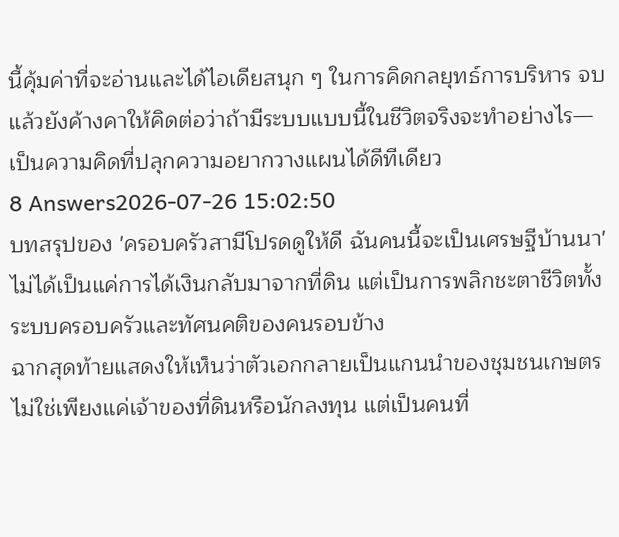นี้คุ้มค่าที่จะอ่านและได้ไอเดียสนุก ๆ ในการคิดกลยุทธ์การบริหาร จบแล้วยังค้างคาให้คิดต่อว่าถ้ามีระบบแบบนี้ในชีวิตจริงจะทำอย่างไร—เป็นความคิดที่ปลุกความอยากวางแผนได้ดีทีเดียว
8 Answers2026-07-26 15:02:50
บทสรุปของ 'ครอบครัวสามีโปรดดูให้ดี ฉันคนนี้จะเป็นเศรษฐีบ้านนา' ไม่ได้เป็นแค่การได้เงินกลับมาจากที่ดิน แต่เป็นการพลิกชะตาชีวิตทั้งระบบครอบครัวและทัศนคติของคนรอบข้าง
ฉากสุดท้ายแสดงให้เห็นว่าตัวเอกกลายเป็นแกนนำของชุมชนเกษตร ไม่ใช่เพียงแค่เจ้าของที่ดินหรือนักลงทุน แต่เป็นคนที่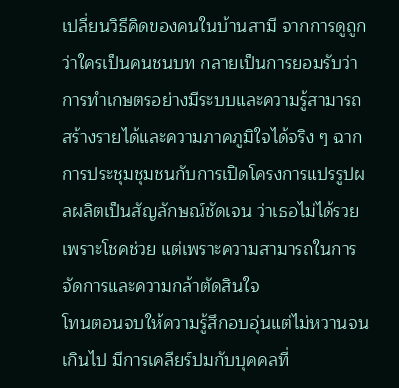เปลี่ยนวิธีคิดของคนในบ้านสามี จากการดูถูกว่าใครเป็นคนชนบท กลายเป็นการยอมรับว่าการทำเกษตรอย่างมีระบบและความรู้สามารถสร้างรายได้และความภาคภูมิใจได้จริง ๆ ฉากการประชุมชุมชนกับการเปิดโครงการแปรรูปผลผลิตเป็นสัญลักษณ์ชัดเจน ว่าเธอไม่ได้รวยเพราะโชคช่วย แต่เพราะความสามารถในการจัดการและความกล้าตัดสินใจ
โทนตอนจบให้ความรู้สึกอบอุ่นแต่ไม่หวานจนเกินไป มีการเคลียร์ปมกับบุคคลที่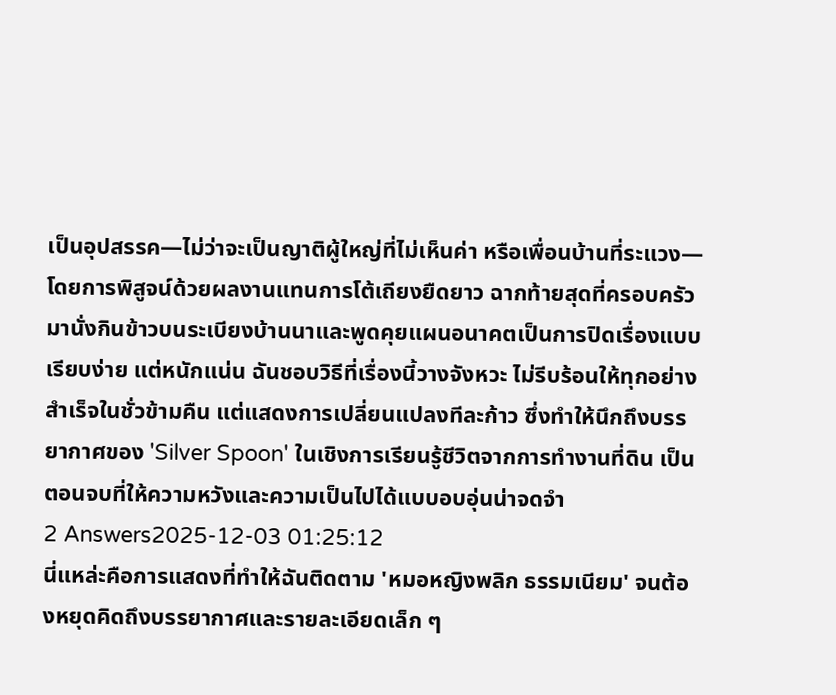เป็นอุปสรรค—ไม่ว่าจะเป็นญาติผู้ใหญ่ที่ไม่เห็นค่า หรือเพื่อนบ้านที่ระแวง—โดยการพิสูจน์ด้วยผลงานแทนการโต้เถียงยืดยาว ฉากท้ายสุดที่ครอบครัวมานั่งกินข้าวบนระเบียงบ้านนาและพูดคุยแผนอนาคตเป็นการปิดเรื่องแบบเรียบง่าย แต่หนักแน่น ฉันชอบวิธีที่เรื่องนี้วางจังหวะ ไม่รีบร้อนให้ทุกอย่างสำเร็จในชั่วข้ามคืน แต่แสดงการเปลี่ยนแปลงทีละก้าว ซึ่งทำให้นึกถึงบรรยากาศของ 'Silver Spoon' ในเชิงการเรียนรู้ชีวิตจากการทำงานที่ดิน เป็นตอนจบที่ให้ความหวังและความเป็นไปได้แบบอบอุ่นน่าจดจำ
2 Answers2025-12-03 01:25:12
นี่แหล่ะคือการแสดงที่ทำให้ฉันติดตาม 'หมอหญิงพลิก ธรรมเนียม' จนต้องหยุดคิดถึงบรรยากาศและรายละเอียดเล็ก ๆ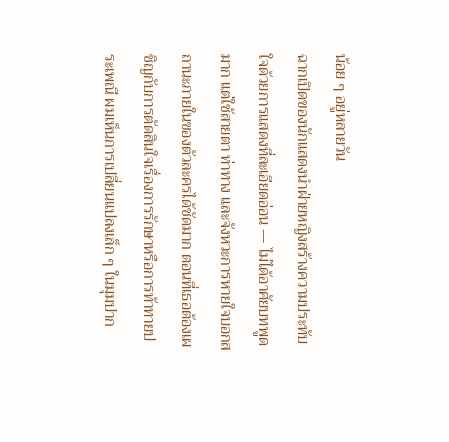น้อย ๆ อยู่หลายวัน
ฉากเปิดของนักแสดงนำฝ่ายหญิงสร้างความประทับใจด้วยการแสดงที่ละเอียดอ่อน — ไม่ได้อาศัยบทพูดมาก แต่ใช้สายตา ท่าทาง และจังหวะการหายใจบอกสถานะภายในของตัวละครได้ชัดมาก ตอนที่เธอต้องเผชิญกับการตัดสินใจเรื่องการรักษาหรือการท้าทายประเพณี ผมเห็นการเปลี่ยนแปลงเล็ก ๆ ในมุมปาก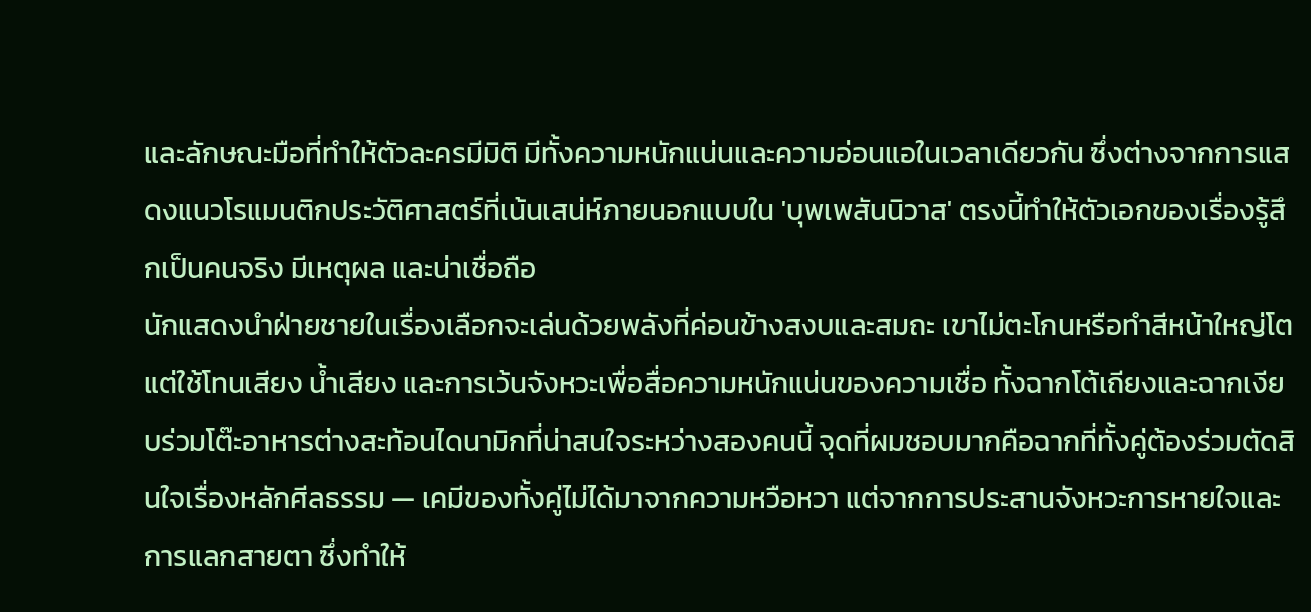และลักษณะมือที่ทำให้ตัวละครมีมิติ มีทั้งความหนักแน่นและความอ่อนแอในเวลาเดียวกัน ซึ่งต่างจากการแสดงแนวโรแมนติกประวัติศาสตร์ที่เน้นเสน่ห์ภายนอกแบบใน 'บุพเพสันนิวาส' ตรงนี้ทำให้ตัวเอกของเรื่องรู้สึกเป็นคนจริง มีเหตุผล และน่าเชื่อถือ
นักแสดงนำฝ่ายชายในเรื่องเลือกจะเล่นด้วยพลังที่ค่อนข้างสงบและสมถะ เขาไม่ตะโกนหรือทำสีหน้าใหญ่โต แต่ใช้โทนเสียง น้ำเสียง และการเว้นจังหวะเพื่อสื่อความหนักแน่นของความเชื่อ ทั้งฉากโต้เถียงและฉากเงียบร่วมโต๊ะอาหารต่างสะท้อนไดนามิกที่น่าสนใจระหว่างสองคนนี้ จุดที่ผมชอบมากคือฉากที่ทั้งคู่ต้องร่วมตัดสินใจเรื่องหลักศีลธรรม — เคมีของทั้งคู่ไม่ได้มาจากความหวือหวา แต่จากการประสานจังหวะการหายใจและการแลกสายตา ซึ่งทำให้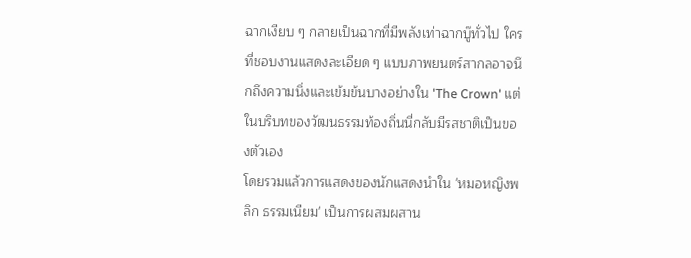ฉากเงียบ ๆ กลายเป็นฉากที่มีพลังเท่าฉากบู๊ทั่วไป ใครที่ชอบงานแสดงละเอียด ๆ แบบภาพยนตร์สากลอาจนึกถึงความนิ่งและเข้มข้นบางอย่างใน 'The Crown' แต่ในบริบทของวัฒนธรรมท้องถิ่นนี่กลับมีรสชาติเป็นของตัวเอง
โดยรวมแล้วการแสดงของนักแสดงนำใน 'หมอหญิงพลิก ธรรมเนียม' เป็นการผสมผสาน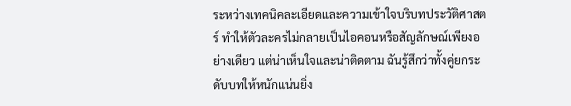ระหว่างเทคนิคละเอียดและความเข้าใจบริบทประวัติศาสตร์ ทำให้ตัวละครไม่กลายเป็นไอคอนหรือสัญลักษณ์เพียงอย่างเดียว แต่น่าเห็นใจและน่าติดตาม ฉันรู้สึกว่าทั้งคู่ยกระดับบทให้หนักแน่นยิ่ง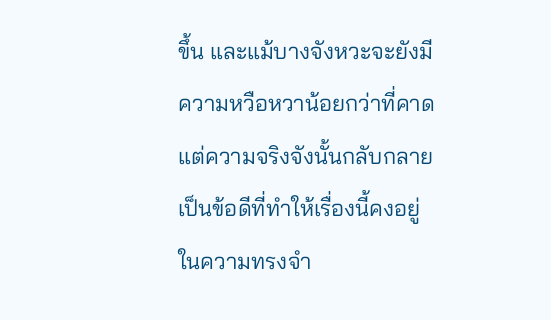ขึ้น และแม้บางจังหวะจะยังมีความหวือหวาน้อยกว่าที่คาด แต่ความจริงจังนั้นกลับกลายเป็นข้อดีที่ทำให้เรื่องนี้คงอยู่ในความทรงจำ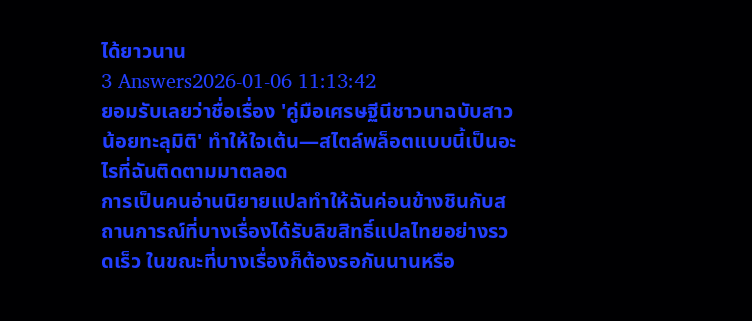ได้ยาวนาน
3 Answers2026-01-06 11:13:42
ยอมรับเลยว่าชื่อเรื่อง 'คู่มือเศรษฐีนีชาวนาฉบับสาวน้อยทะลุมิติ' ทำให้ใจเต้น—สไตล์พล็อตแบบนี้เป็นอะไรที่ฉันติดตามมาตลอด
การเป็นคนอ่านนิยายแปลทำให้ฉันค่อนข้างชินกับสถานการณ์ที่บางเรื่องได้รับลิขสิทธิ์แปลไทยอย่างรวดเร็ว ในขณะที่บางเรื่องก็ต้องรอกันนานหรือ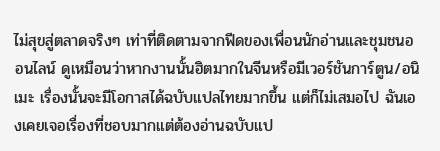ไม่สุขสู่ตลาดจริงๆ เท่าที่ติดตามจากฟีดของเพื่อนนักอ่านและชุมชนออนไลน์ ดูเหมือนว่าหากงานนั้นฮิตมากในจีนหรือมีเวอร์ชันการ์ตูน/อนิเมะ เรื่องนั้นจะมีโอกาสได้ฉบับแปลไทยมากขึ้น แต่ก็ไม่เสมอไป ฉันเองเคยเจอเรื่องที่ชอบมากแต่ต้องอ่านฉบับแป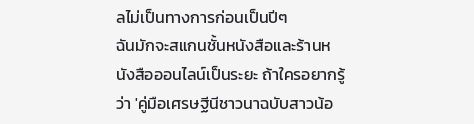ลไม่เป็นทางการก่อนเป็นปีๆ
ฉันมักจะสแกนชั้นหนังสือและร้านหนังสือออนไลน์เป็นระยะ ถ้าใครอยากรู้ว่า 'คู่มือเศรษฐีนีชาวนาฉบับสาวน้อ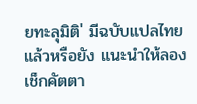ยทะลุมิติ' มีฉบับแปลไทยแล้วหรือยัง แนะนำให้ลองเช็กคัตตา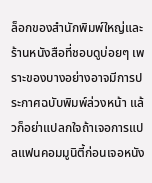ล็อกของสำนักพิมพ์ใหญ่และร้านหนังสือที่ชอบดูบ่อยๆ เพราะของบางอย่างอาจมีการประกาศฉบับพิมพ์ล่วงหน้า แล้วก็อย่าแปลกใจถ้าเจอการแปลแฟนคอมมูนิตี้ก่อนเจอหนัง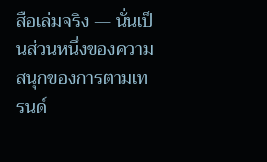สือเล่มจริง — นั่นเป็นส่วนหนึ่งของความสนุกของการตามเทรนด์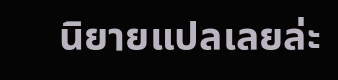นิยายแปลเลยล่ะ